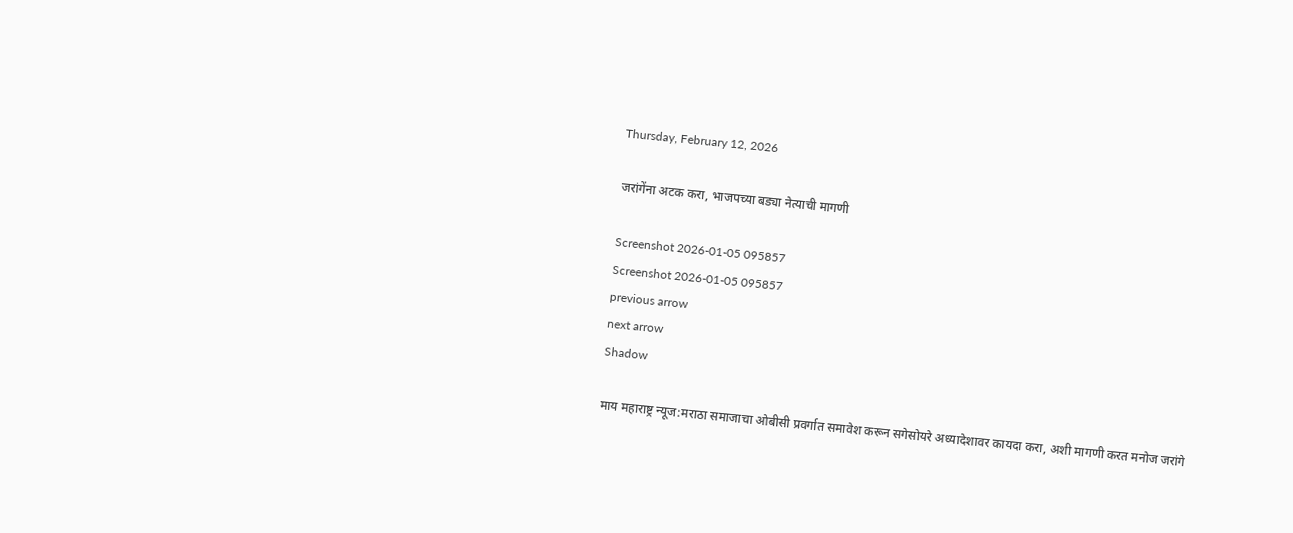Thursday, February 12, 2026

जरांगेंना अटक करा, भाजपच्या बड्या नेत्याची मागणी

Screenshot 2026-01-05 095857
Screenshot 2026-01-05 095857
previous arrow
next arrow
Shadow

माय महाराष्ट्र न्यूज:मराठा समाजाचा ओबीसी प्रवर्गात समावेश करून सगेसोयरे अध्यादेशावर कायदा करा, अशी मागणी करत मनोज जरांगे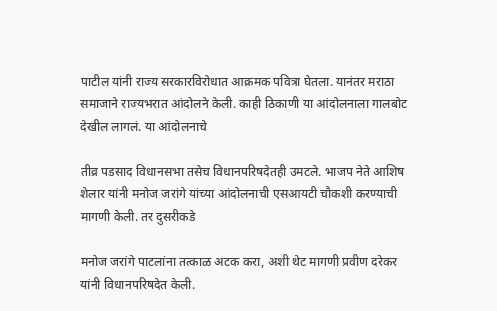पाटील यांनी राज्य सरकारविरोधात आक्रमक पवित्रा घेतला. यानंतर मराठा समाजाने राज्यभरात आंदोलने केली. काही ठिकाणी या आंदोलनाला गालबोट देखील लागलं. या आंदोलनाचे

तीव्र पडसाद विधानसभा तसेच विधानपरिषदेतही उमटले. भाजप नेते आशिष शेलार यांनी मनोज जरांगे यांच्या आंदोलनाची एसआयटी चौकशी करण्याची मागणी केली. तर दुसरीकडे

मनोज जरांगे पाटलांना तत्काळ अटक करा, अशी थेट मागणी प्रवीण दरेकर यांनी विधानपरिषदेत केली.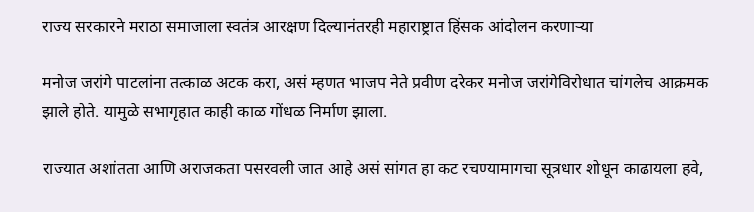राज्य सरकारने मराठा समाजाला स्वतंत्र आरक्षण दिल्यानंतरही महाराष्ट्रात हिंसक आंदोलन करणाऱ्या

मनोज जरांगे पाटलांना तत्काळ अटक करा, असं म्हणत भाजप नेते प्रवीण दरेकर मनोज जरांगेविरोधात चांगलेच आक्रमक झाले होते. यामुळे सभागृहात काही काळ गोंधळ निर्माण झाला.

राज्यात अशांतता आणि अराजकता पसरवली जात आहे असं सांगत हा कट रचण्यामागचा सूत्रधार शोधून काढायला हवे,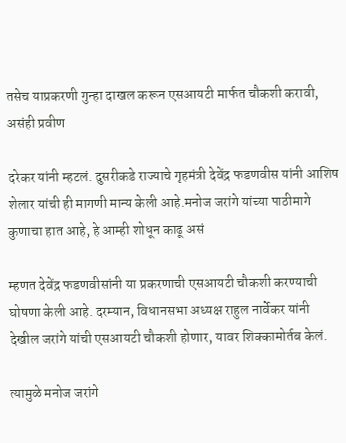तसेच याप्रकरणी गुन्हा दाखल करून एसआयटी मार्फत चौकशी करावी, असंही प्रवीण

दरेकर यांनी म्हटलं. दुसरीकडे राज्याचे गृहमंत्री देवेंद्र फडणवीस यांनी आशिष शेलार यांची ही मागणी मान्य केली आहे.मनोज जरांगे यांच्या पाठीमागे कुणाचा हात आहे, हे आम्ही शोधून काढू असं

म्हणत देवेंद्र फडणवीसांनी या प्रकरणाची एसआयटी चौकशी करण्याची घोषणा केली आहे. दरम्यान, विधानसभा अध्यक्ष राहुल नार्वेकर यांनी देखील जरांगे यांची एसआयटी चौकशी होणार, यावर शिक्कामोर्तब केलं.

त्यामुळे मनोज जरांगे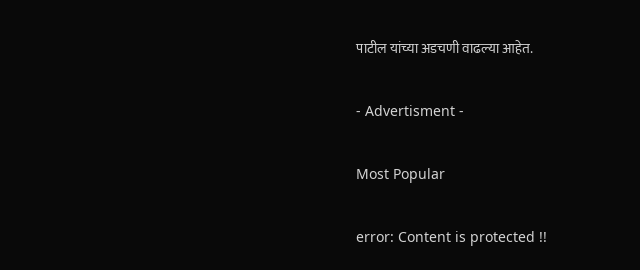पाटील यांच्या अडचणी वाढल्या आहेत.

- Advertisment -

Most Popular

error: Content is protected !!